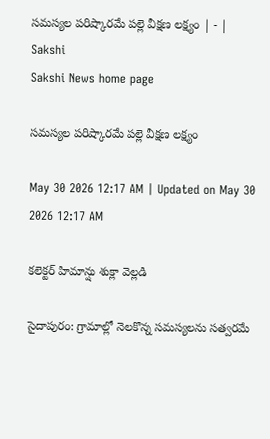సమస్యల పరిష్కారమే పల్లె వీక్షణ లక్ష్యం | - | Sakshi
Sakshi News home page

సమస్యల పరిష్కారమే పల్లె వీక్షణ లక్ష్యం

May 30 2026 12:17 AM | Updated on May 30 2026 12:17 AM

కలెక్టర్‌ హిమాన్షు శుక్లా వెల్లడి

సైదాపురం: గ్రామాల్లో నెలకొన్న సమస్యలను సత్వరమే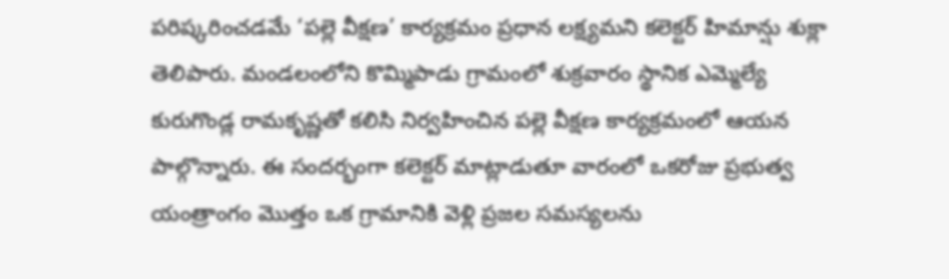పరిష్కరించడమే ‘పల్లె వీక్షణ’ కార్యక్రమం ప్రధాన లక్ష్యమని కలెక్టర్‌ హిమాన్షు శుక్లా తెలిపారు. మండలంలోని కొమ్మిపాడు గ్రామంలో శుక్రవారం స్థానిక ఎమ్మెల్యే కురుగొండ్ల రామకృష్ణతో కలిసి నిర్వహించిన పల్లె వీక్షణ కార్యక్రమంలో ఆయన పాల్గొన్నారు. ఈ సందర్భంగా కలెక్టర్‌ మాట్లాడుతూ వారంలో ఒకరోజు ప్రభుత్వ యంత్రాంగం మొత్తం ఒక గ్రామానికి వెళ్లి ప్రజల సమస్యలను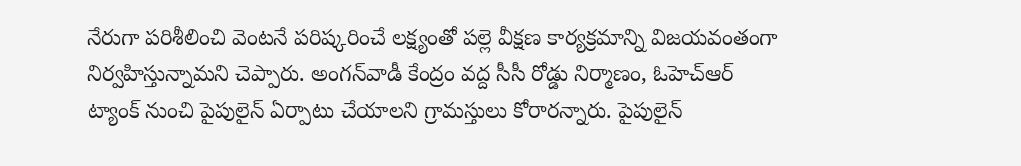నేరుగా పరిశీలించి వెంటనే పరిష్కరించే లక్ష్యంతో పల్లె వీక్షణ కార్యక్రమాన్ని విజయవంతంగా నిర్వహిస్తున్నామని చెప్పారు. అంగన్‌వాడీ కేంద్రం వద్ద సీసీ రోడ్డు నిర్మాణం, ఓహెచ్‌ఆర్‌ ట్యాంక్‌ నుంచి పైపులైన్‌ ఏర్పాటు చేయాలని గ్రామస్తులు కోరారన్నారు. పైపులైన్‌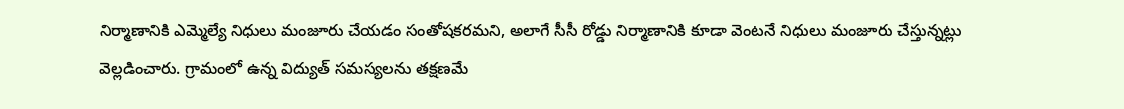నిర్మాణానికి ఎమ్మెల్యే నిధులు మంజూరు చేయడం సంతోషకరమని, అలాగే సీసీ రోడ్డు నిర్మాణానికి కూడా వెంటనే నిధులు మంజూరు చేస్తున్నట్లు వెల్లడించారు. గ్రామంలో ఉన్న విద్యుత్‌ సమస్యలను తక్షణమే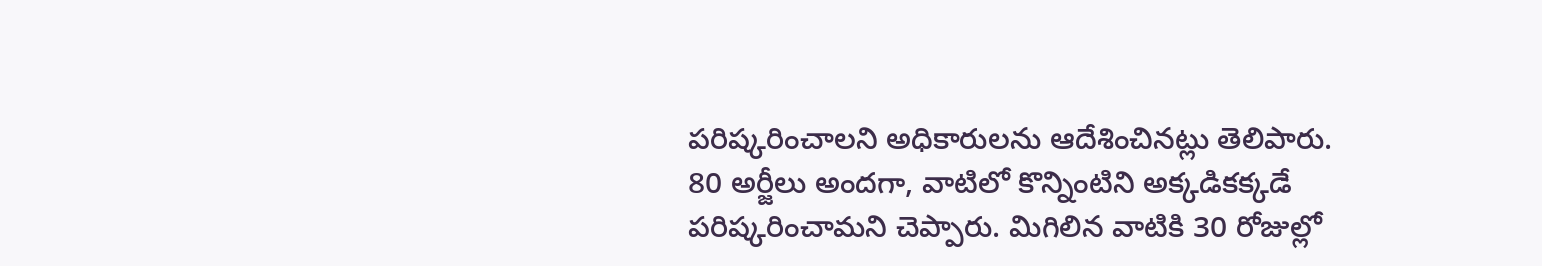పరిష్కరించాలని అధికారులను ఆదేశించినట్లు తెలిపారు. 80 అర్జీలు అందగా, వాటిలో కొన్నింటిని అక్కడికక్కడే పరిష్కరించామని చెప్పారు. మిగిలిన వాటికి 30 రోజుల్లో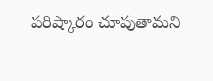పరిష్కారం చూపుతామని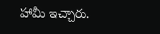హామీ ఇచ్చారు.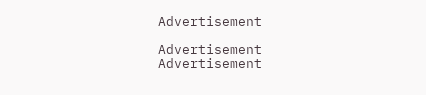Advertisement

Advertisement
Advertisement